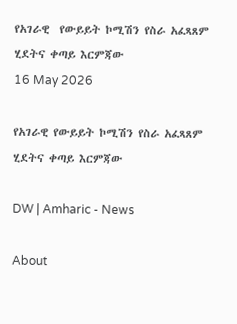የአገራዊ  የውይይት ኮሚሽን የስራ አፈጻጸም ሂደትና ቀጣይ እርምጃው
16 May 2026

የአገራዊ የውይይት ኮሚሽን የስራ አፈጻጸም ሂደትና ቀጣይ እርምጃው

DW | Amharic - News

About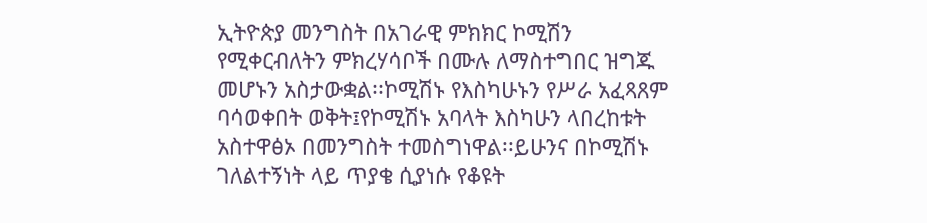ኢትዮጵያ መንግስት በአገራዊ ምክክር ኮሚሽን የሚቀርብለትን ምክረሃሳቦች በሙሉ ለማስተግበር ዝግጁ መሆኑን አስታውቋል፡፡ኮሚሽኑ የእስካሁኑን የሥራ አፈጻጸም ባሳወቀበት ወቅት፤የኮሚሽኑ አባላት እስካሁን ላበረከቱት አስተዋፅኦ በመንግስት ተመስግነዋል፡፡ይሁንና በኮሚሽኑ ገለልተኝነት ላይ ጥያቄ ሲያነሱ የቆዩት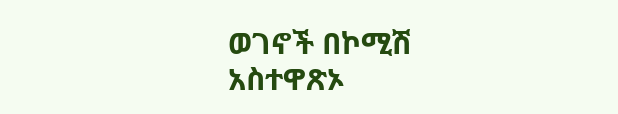ወገኖች በኮሚሽ አስተዋጽኦ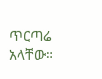ጥርጣሬ አላቸው።